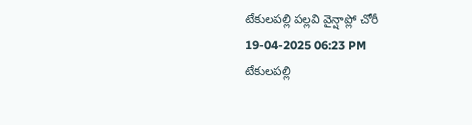టేకులపల్లి పల్లవి వైన్షాప్లో చోరీ
19-04-2025 06:23 PM
టేకులపల్లి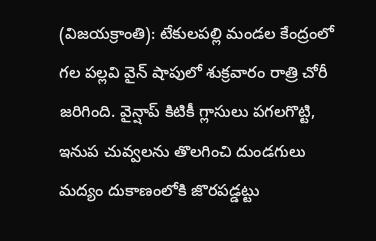(విజయక్రాంతి): టేకులపల్లి మండల కేంద్రంలో గల పల్లవి వైన్ షాపులో శుక్రవారం రాత్రి చోరీ జరిగింది. వైన్షాప్ కిటికీ గ్లాసులు పగలగొట్టి, ఇనుప చువ్వలను తొలగించి దుండగులు మద్యం దుకాణంలోకి జొరపడ్డట్టు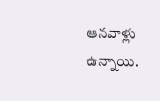ఆనవాళ్లు ఉన్నాయి.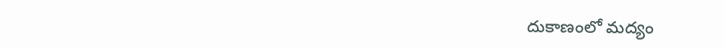దుకాణంలో మద్యం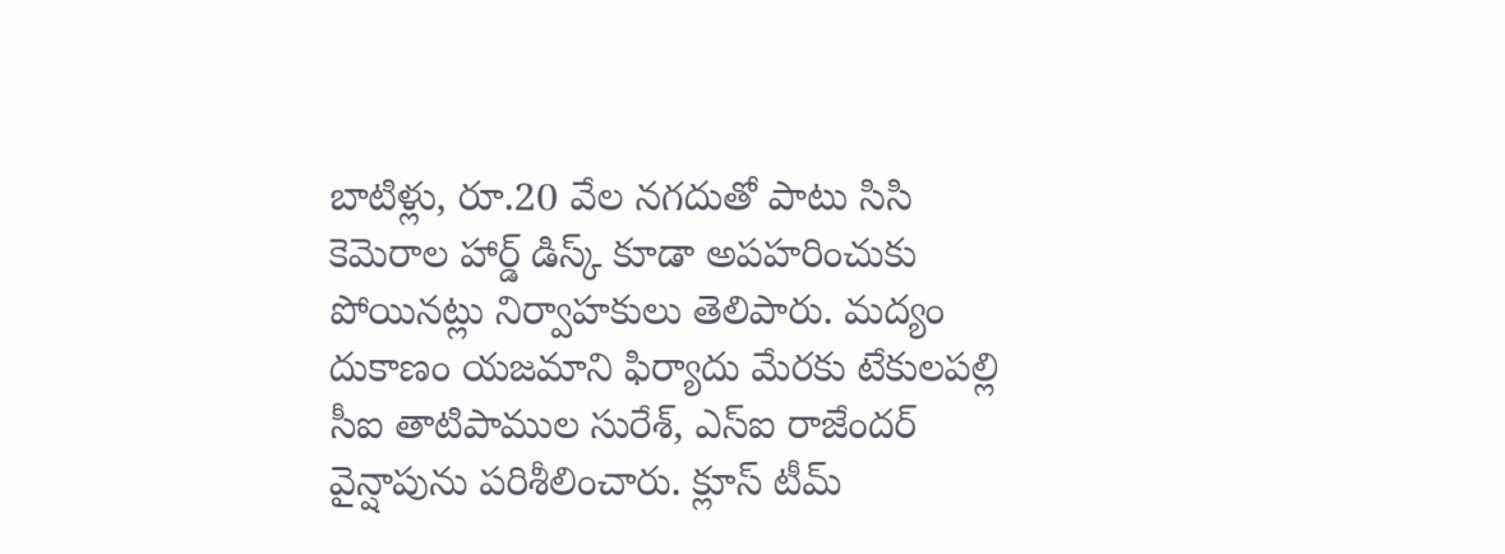బాటిళ్లు, రూ.20 వేల నగదుతో పాటు సిసి కెమెరాల హార్డ్ డిస్క్ కూడా అపహరించుకు పోయినట్లు నిర్వాహకులు తెలిపారు. మద్యం దుకాణం యజమాని ఫిర్యాదు మేరకు టేకులపల్లి సీఐ తాటిపాముల సురేశ్, ఎస్ఐ రాజేందర్ వైన్షాపును పరిశీలించారు. క్లూస్ టీమ్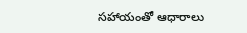సహాయంతో ఆధారాలు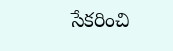సేకరించి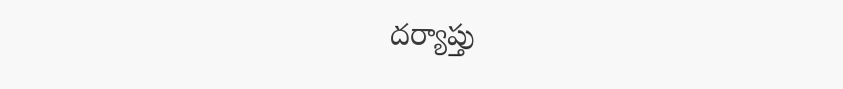దర్యాప్తు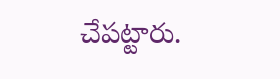చేపట్టారు.